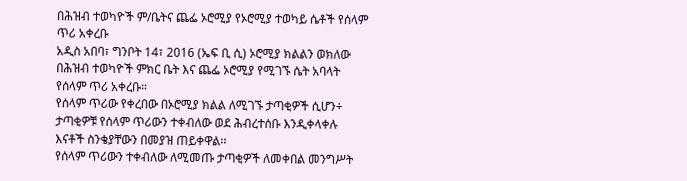በሕዝብ ተወካዮች ም/ቤትና ጨፌ ኦሮሚያ የኦሮሚያ ተወካይ ሴቶች የሰላም ጥሪ አቀረቡ
አዲስ አበባ፣ ግንቦት 14፣ 2016 (ኤፍ ቢ ሲ) ኦሮሚያ ክልልን ወክለው በሕዝብ ተወካዮች ምክር ቤት እና ጨፌ ኦሮሚያ የሚገኙ ሴት አባላት የሰላም ጥሪ አቀረቡ።
የሰላም ጥሪው የቀረበው በኦሮሚያ ክልል ለሚገኙ ታጣቂዎች ሲሆን÷ ታጣቂዎቹ የሰላም ጥሪውን ተቀብለው ወደ ሕብረተሰቡ እንዲቀላቀሉ እናቶች ስንቄያቸውን በመያዝ ጠይቀዋል፡፡
የሰላም ጥሪውን ተቀብለው ለሚመጡ ታጣቂዎች ለመቀበል መንግሥት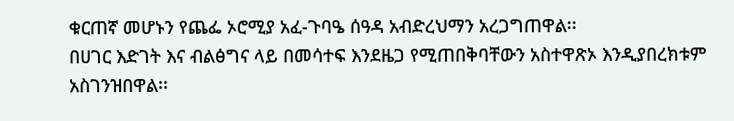ቁርጠኛ መሆኑን የጨፌ ኦሮሚያ አፈ-ጉባዔ ሰዓዳ አብድረህማን አረጋግጠዋል፡፡
በሀገር እድገት እና ብልፅግና ላይ በመሳተፍ እንደዜጋ የሚጠበቅባቸውን አስተዋጽኦ እንዲያበረክቱም አስገንዝበዋል፡፡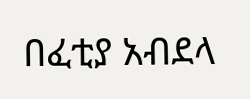በፈቲያ አብደላ